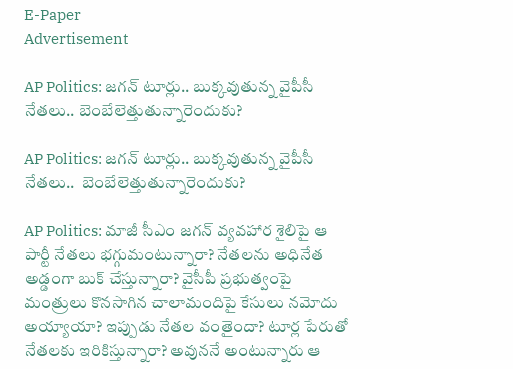E-Paper
Advertisement

AP Politics: జగన్ టూర్లు.. బుక్కవుతున్న వైపీసీ నేతలు.. బెంబేలెత్తుతున్నారెందుకు?

AP Politics: జగన్ టూర్లు.. బుక్కవుతున్న వైపీసీ నేతలు..  బెంబేలెత్తుతున్నారెందుకు?

AP Politics: మాజీ సీఎం జగన్ వ్యవహార శైలిపై ఆ పార్టీ నేతలు భగ్గుమంటున్నారా? నేతలను అధినేత అడ్డంగా బుక్ చేస్తున్నారా? వైసీపీ ప్రభుత్వంపై మంత్రులు కొనసాగిన చాలామందిపై కేసులు నమోదు అయ్యాయా? ఇప్పుడు నేతల వంతైందా? టూర్ల పేరుతో నేతలకు ఇరికిస్తున్నారా? అవుననే అంటున్నారు ఆ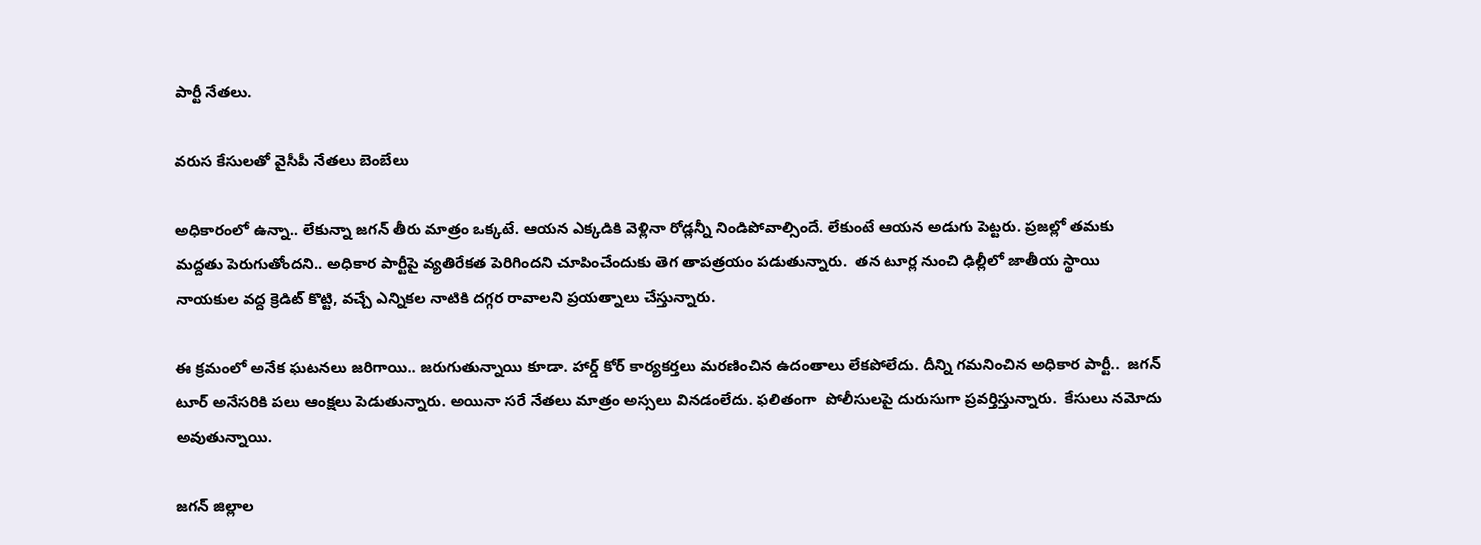పార్టీ నేతలు.

వరుస కేసులతో వైసీపీ నేతలు బెంబేలు

అధికారంలో ఉన్నా.. లేకున్నా జగన్ తీరు మాత్రం ఒక్కటే. ఆయన ఎక్కడికి వెళ్లినా రోడ్లన్నీ నిండిపోవాల్సిందే. లేకుంటే ఆయన అడుగు పెట్టరు. ప్రజల్లో తమకు మద్దతు పెరుగుతోందని.. అధికార పార్టీపై వ్యతిరేకత పెరిగిందని చూపించేందుకు తెగ తాపత్రయం పడుతున్నారు.  తన టూర్ల నుంచి ఢిల్లీలో జాతీయ స్థాయి నాయకుల వద్ద క్రెడిట్ కొట్టి, వచ్చే ఎన్నికల నాటికి దగ్గర రావాలని ప్రయత్నాలు చేస్తున్నారు.

ఈ క్రమంలో అనేక ఘటనలు జరిగాయి.. జరుగుతున్నాయి కూడా. హార్డ్ కోర్ కార్యకర్తలు మరణించిన ఉదంతాలు లేకపోలేదు. దీన్ని గమనించిన అధికార పార్టీ..  జగన్ టూర్ అనేసరికి పలు ఆంక్షలు పెడుతున్నారు. అయినా సరే నేతలు మాత్రం అస్సలు వినడంలేదు. ఫలితంగా  పోలీసులపై దురుసుగా ప్రవర్తిస్తున్నారు.  కేసులు నమోదు అవుతున్నాయి.

జగన్ జిల్లాల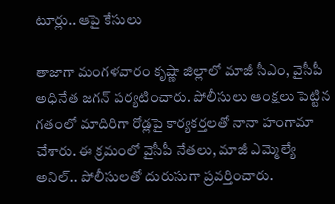టూర్లు.. ఆపై కేసులు

తాజాగా మంగళవారం కృష్ణా జిల్లాలో మాజీ సీఎం, వైసీపీ అధినేత జగన్ పర్యటించారు. పోలీసులు ఆంక్షలు పెట్టిన గతంలో మాదిరిగా రోడ్లపై కార్యకర్తలతో నానా హంగామా చేశారు. ఈ క్రమంలో వైసీపీ నేతలు, మాజీ ఎమ్మెల్యే అనిల్.. పోలీసులతో దురుసుగా ప్రవర్తించారు.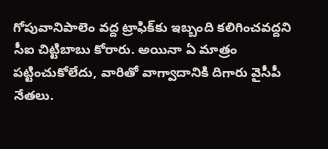గోపువానిపాలెం వద్ద ట్రాఫిక్‌కు ఇబ్బంది కలిగించవద్దని సీఐ చిట్టిబాబు కోరారు. అయినా ఏ మాత్రం పట్టించుకోలేదు, వారితో వాగ్వాదానికి దిగారు వైసీపీ నేతలు.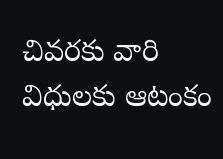చివరకు వారి విధులకు ఆటంకం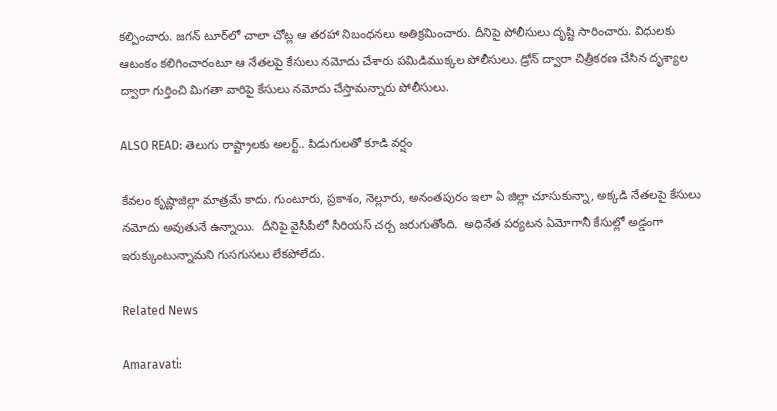కల్పించారు. జగన్ టూర్‌లో చాలా చోట్ల ఆ తరహా నిబంధనలు అతిక్రమించారు. దీనిపై పోలీసులు దృష్టి సారించారు. విధులకు ఆటంకం కలిగించారంటూ ఆ నేతలపై కేసులు నమోదు చేశారు పమిడిముక్కల పోలీసులు. డ్రోన్ ద్వారా చిత్రీకరణ చేసిన దృశ్యాల ద్వారా గుర్తించి మిగతా వారిపై కేసులు నమోదు చేస్తామన్నారు పోలీసులు.

ALSO READ: తెలుగు రాష్ట్రాలకు అలర్ట్.. పిడుగులతో కూడి వర్షం

కేవలం కృష్ణాజిల్లా మాత్రమే కాదు. గుంటూరు, ప్రకాశం, నెల్లూరు, అనంతపురం ఇలా ఏ జిల్లా చూసుకున్నా, అక్కడి నేతలపై కేసులు నమోదు అవుతునే ఉన్నాయి.  దీనిపై వైసీపీలో సీరియస్ చర్చ జరుగుతోంది.  అధినేత పర్యటన ఏమోగానీ కేసుల్లో అడ్డంగా ఇరుక్కుంటున్నామని గుసగుసలు లేకపోలేదు.

Related News

Amaravati: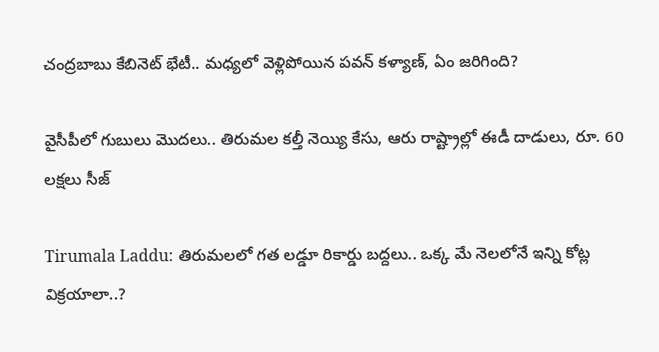చంద్రబాబు కేబినెట్ భేటీ.. మధ్యలో వెళ్లిపోయిన పవన్ కళ్యాణ్, ఏం జరిగింది?

వైసీపీలో గుబులు మొదలు.. తిరుమల కల్తీ నెయ్యి కేసు, ఆరు రాష్ట్రాల్లో ఈడీ దాడులు, రూ. 60 లక్షలు సీజ్

Tirumala Laddu: తిరుమలలో గత లడ్డూ రికార్డు బద్దలు.. ఒక్క మే నెలలోనే ఇన్ని కోట్ల విక్రయాలా..?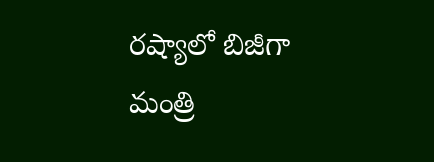రష్యాలో బిజీగా మంత్రి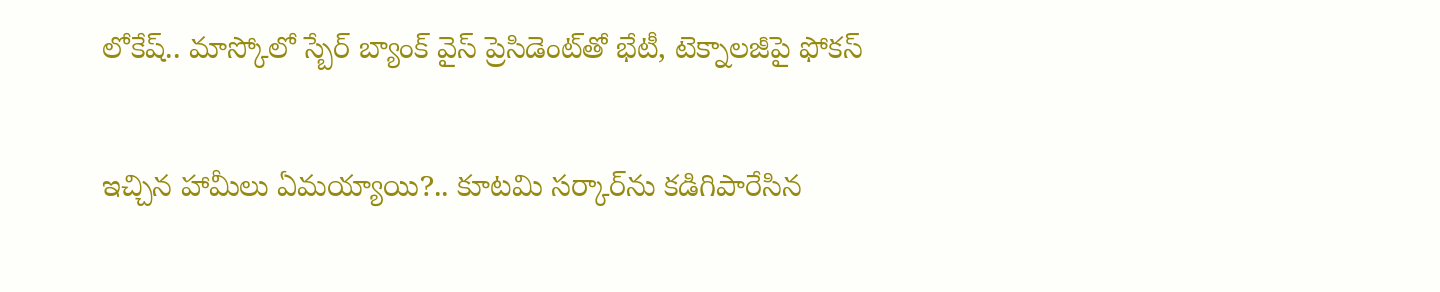లోకేష్.. మాస్కోలో స్బేర్‌ బ్యాంక్ వైస్ ప్రెసిడెంట్‌తో భేటీ, టెక్నాలజీపై ఫోకస్

ఇచ్చిన హామీలు ఏమయ్యాయి?.. కూటమి సర్కార్‌ను కడిగిపారేసిన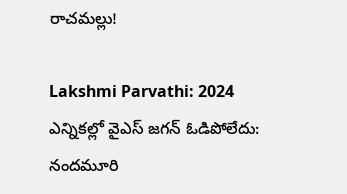రాచమల్లు!

Lakshmi Parvathi: 2024 ఎన్నికల్లో వైఎస్ జగన్ ఓడిపోలేదు: నందమూరి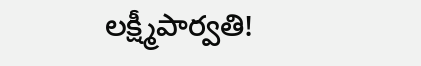లక్ష్మీపార్వతి!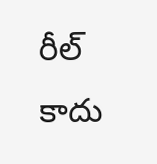రీల్ కాదు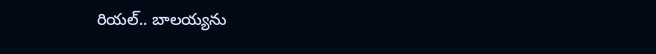రియల్.. బాలయ్యను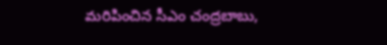మరిపించిన సీఎం చంద్రబాబు,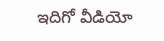ఇదిగో వీడియో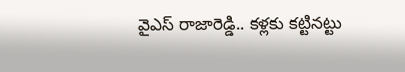వైఎస్ రాజారెడ్డి.. కళ్లకు కట్టినట్టు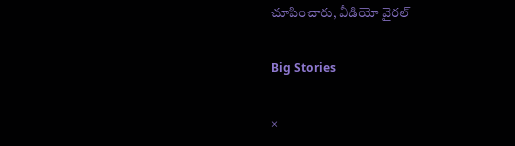చూపించారు, వీడియో వైరల్

Big Stories

×